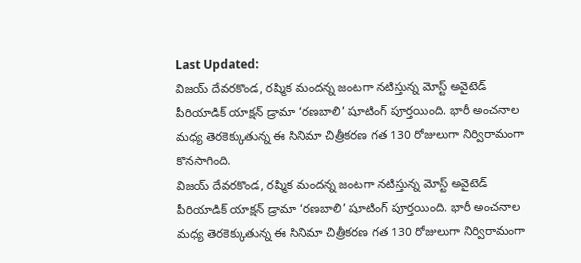Last Updated:
విజయ్ దేవరకొండ, రష్మిక మందన్న జంటగా నటిస్తున్న మోస్ట్ అవైటెడ్ పీరియాడిక్ యాక్షన్ డ్రామా ‘రణబాలి’ షూటింగ్ పూర్తయింది. భారీ అంచనాల మధ్య తెరకెక్కుతున్న ఈ సినిమా చిత్రీకరణ గత 130 రోజులుగా నిర్విరామంగా కొనసాగింది.
విజయ్ దేవరకొండ, రష్మిక మందన్న జంటగా నటిస్తున్న మోస్ట్ అవైటెడ్ పీరియాడిక్ యాక్షన్ డ్రామా ‘రణబాలి’ షూటింగ్ పూర్తయింది. భారీ అంచనాల మధ్య తెరకెక్కుతున్న ఈ సినిమా చిత్రీకరణ గత 130 రోజులుగా నిర్విరామంగా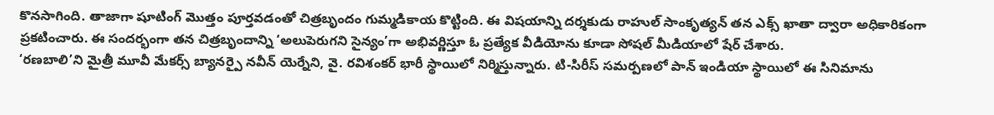కొనసాగింది. తాజాగా షూటింగ్ మొత్తం పూర్తవడంతో చిత్రబృందం గుమ్మడికాయ కొట్టింది. ఈ విషయాన్ని దర్శకుడు రాహుల్ సాంకృత్యన్ తన ఎక్స్ ఖాతా ద్వారా అధికారికంగా ప్రకటించారు. ఈ సందర్భంగా తన చిత్రబృందాన్ని ‘అలుపెరుగని సైన్యం’గా అభివర్ణిస్తూ ఓ ప్రత్యేక వీడియోను కూడా సోషల్ మీడియాలో షేర్ చేశారు.
‘రణబాలి’ని మైత్రీ మూవీ మేకర్స్ బ్యానర్పై నవీన్ యెర్నేని, వై. రవిశంకర్ భారీ స్థాయిలో నిర్మిస్తున్నారు. టి-సిరీస్ సమర్పణలో పాన్ ఇండియా స్థాయిలో ఈ సినిమాను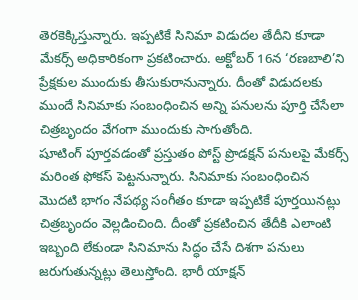తెరకెక్కిస్తున్నారు. ఇప్పటికే సినిమా విడుదల తేదీని కూడా మేకర్స్ అధికారికంగా ప్రకటించారు. అక్టోబర్ 16న ‘రణబాలి’ని ప్రేక్షకుల ముందుకు తీసుకురానున్నారు. దీంతో విడుదలకు ముందే సినిమాకు సంబంధించిన అన్ని పనులను పూర్తి చేసేలా చిత్రబృందం వేగంగా ముందుకు సాగుతోంది.
షూటింగ్ పూర్తవడంతో ప్రస్తుతం పోస్ట్ ప్రొడక్షన్ పనులపై మేకర్స్ మరింత ఫోకస్ పెట్టనున్నారు. సినిమాకు సంబంధించిన మొదటి భాగం నేపథ్య సంగీతం కూడా ఇప్పటికే పూర్తయినట్లు చిత్రబృందం వెల్లడించింది. దీంతో ప్రకటించిన తేదీకి ఎలాంటి ఇబ్బంది లేకుండా సినిమాను సిద్ధం చేసే దిశగా పనులు జరుగుతున్నట్లు తెలుస్తోంది. భారీ యాక్షన్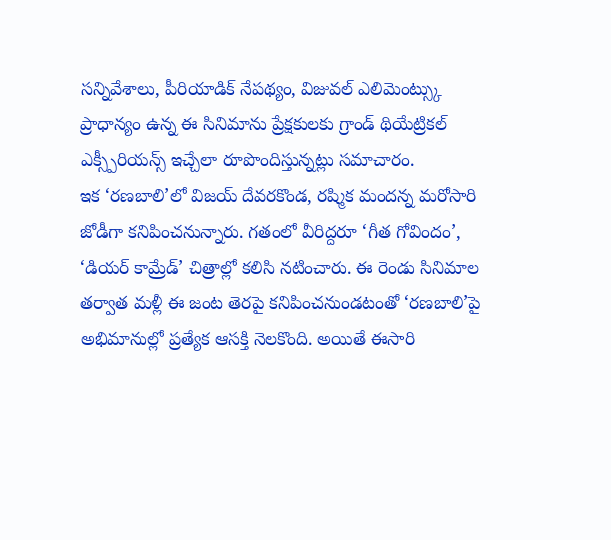సన్నివేశాలు, పీరియాడిక్ నేపథ్యం, విజువల్ ఎలిమెంట్స్కు ప్రాధాన్యం ఉన్న ఈ సినిమాను ప్రేక్షకులకు గ్రాండ్ థియేట్రికల్ ఎక్స్పీరియన్స్ ఇచ్చేలా రూపొందిస్తున్నట్లు సమాచారం.
ఇక ‘రణబాలి’లో విజయ్ దేవరకొండ, రష్మిక మందన్న మరోసారి జోడీగా కనిపించనున్నారు. గతంలో వీరిద్దరూ ‘గీత గోవిందం’, ‘డియర్ కామ్రేడ్’ చిత్రాల్లో కలిసి నటించారు. ఈ రెండు సినిమాల తర్వాత మళ్లీ ఈ జంట తెరపై కనిపించనుండటంతో ‘రణబాలి’పై అభిమానుల్లో ప్రత్యేక ఆసక్తి నెలకొంది. అయితే ఈసారి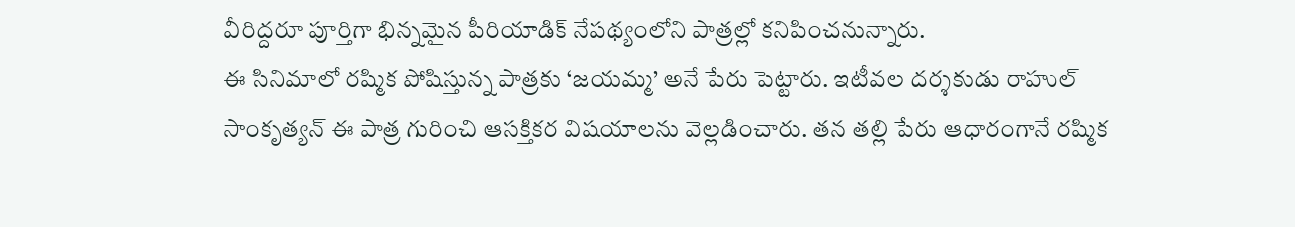వీరిద్దరూ పూర్తిగా భిన్నమైన పీరియాడిక్ నేపథ్యంలోని పాత్రల్లో కనిపించనున్నారు.
ఈ సినిమాలో రష్మిక పోషిస్తున్న పాత్రకు ‘జయమ్మ’ అనే పేరు పెట్టారు. ఇటీవల దర్శకుడు రాహుల్ సాంకృత్యన్ ఈ పాత్ర గురించి ఆసక్తికర విషయాలను వెల్లడించారు. తన తల్లి పేరు ఆధారంగానే రష్మిక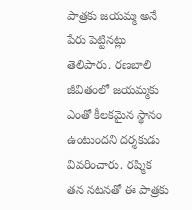పాత్రకు జయమ్మ అనే పేరు పెట్టినట్లు తెలిపారు. రణబాలి జీవితంలో జయమ్మకు ఎంతో కీలకమైన స్థానం ఉంటుందని దర్శకుడు వివరించారు. రష్మిక తన నటనతో ఈ పాత్రకు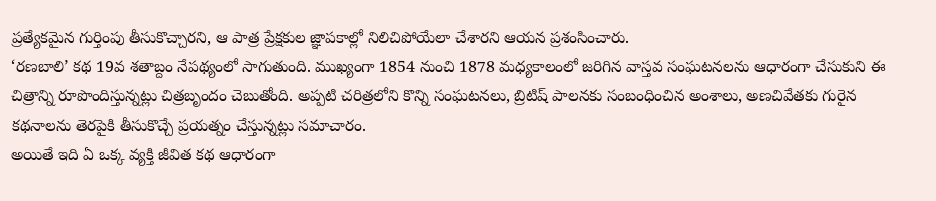ప్రత్యేకమైన గుర్తింపు తీసుకొచ్చారని, ఆ పాత్ర ప్రేక్షకుల జ్ఞాపకాల్లో నిలిచిపోయేలా చేశారని ఆయన ప్రశంసించారు.
‘రణబాలి’ కథ 19వ శతాబ్దం నేపథ్యంలో సాగుతుంది. ముఖ్యంగా 1854 నుంచి 1878 మధ్యకాలంలో జరిగిన వాస్తవ సంఘటనలను ఆధారంగా చేసుకుని ఈ చిత్రాన్ని రూపొందిస్తున్నట్లు చిత్రబృందం చెబుతోంది. అప్పటి చరిత్రలోని కొన్ని సంఘటనలు, బ్రిటిష్ పాలనకు సంబంధించిన అంశాలు, అణచివేతకు గురైన కథనాలను తెరపైకి తీసుకొచ్చే ప్రయత్నం చేస్తున్నట్లు సమాచారం.
అయితే ఇది ఏ ఒక్క వ్యక్తి జీవిత కథ ఆధారంగా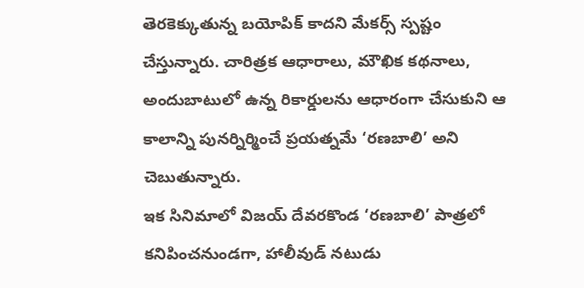తెరకెక్కుతున్న బయోపిక్ కాదని మేకర్స్ స్పష్టం చేస్తున్నారు. చారిత్రక ఆధారాలు, మౌఖిక కథనాలు, అందుబాటులో ఉన్న రికార్డులను ఆధారంగా చేసుకుని ఆ కాలాన్ని పునర్నిర్మించే ప్రయత్నమే ‘రణబాలి’ అని చెబుతున్నారు.
ఇక సినిమాలో విజయ్ దేవరకొండ ‘రణబాలి’ పాత్రలో కనిపించనుండగా, హాలీవుడ్ నటుడు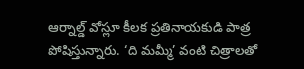ఆర్నాల్డ్ వోస్లూ కీలక ప్రతినాయకుడి పాత్ర పోషిస్తున్నారు. ‘ది మమ్మీ’ వంటి చిత్రాలతో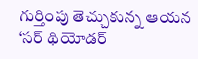గుర్తింపు తెచ్చుకున్న ఆయన ‘సర్ థియోడర్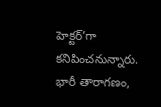హెక్టర్’గా కనిపించనున్నారు. భారీ తారాగణం,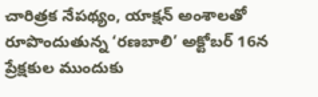చారిత్రక నేపథ్యం, యాక్షన్ అంశాలతో రూపొందుతున్న ‘రణబాలి’ అక్టోబర్ 16న ప్రేక్షకుల ముందుకు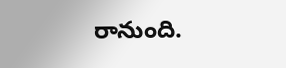రానుంది.